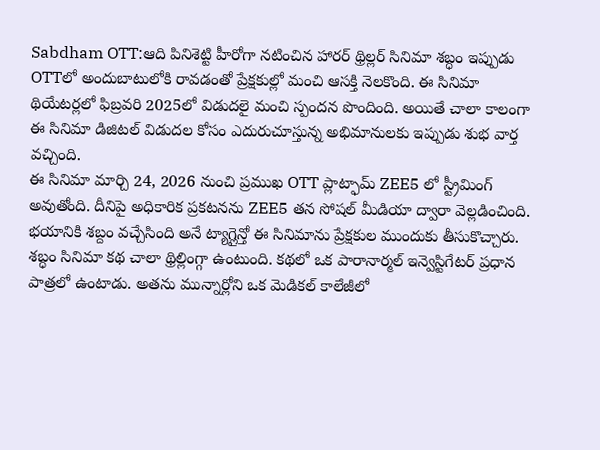Sabdham OTT:ఆది పినిశెట్టి హీరోగా నటించిన హారర్ థ్రిల్లర్ సినిమా శబ్ధం ఇప్పుడు OTTలో అందుబాటులోకి రావడంతో ప్రేక్షకుల్లో మంచి ఆసక్తి నెలకొంది. ఈ సినిమా థియేటర్లలో ఫిబ్రవరి 2025లో విడుదలై మంచి స్పందన పొందింది. అయితే చాలా కాలంగా ఈ సినిమా డిజిటల్ విడుదల కోసం ఎదురుచూస్తున్న అభిమానులకు ఇప్పుడు శుభ వార్త వచ్చింది.
ఈ సినిమా మార్చి 24, 2026 నుంచి ప్రముఖ OTT ప్లాట్ఫామ్ ZEE5 లో స్ట్రీమింగ్ అవుతోంది. దీనిపై అధికారిక ప్రకటనను ZEE5 తన సోషల్ మీడియా ద్వారా వెల్లడించింది. భయానికి శబ్దం వచ్చేసింది అనే ట్యాగ్లైన్తో ఈ సినిమాను ప్రేక్షకుల ముందుకు తీసుకొచ్చారు.
శబ్ధం సినిమా కథ చాలా థ్రిల్లింగ్గా ఉంటుంది. కథలో ఒక పారానార్మల్ ఇన్వెస్టిగేటర్ ప్రధాన పాత్రలో ఉంటాడు. అతను మున్నార్లోని ఒక మెడికల్ కాలేజీలో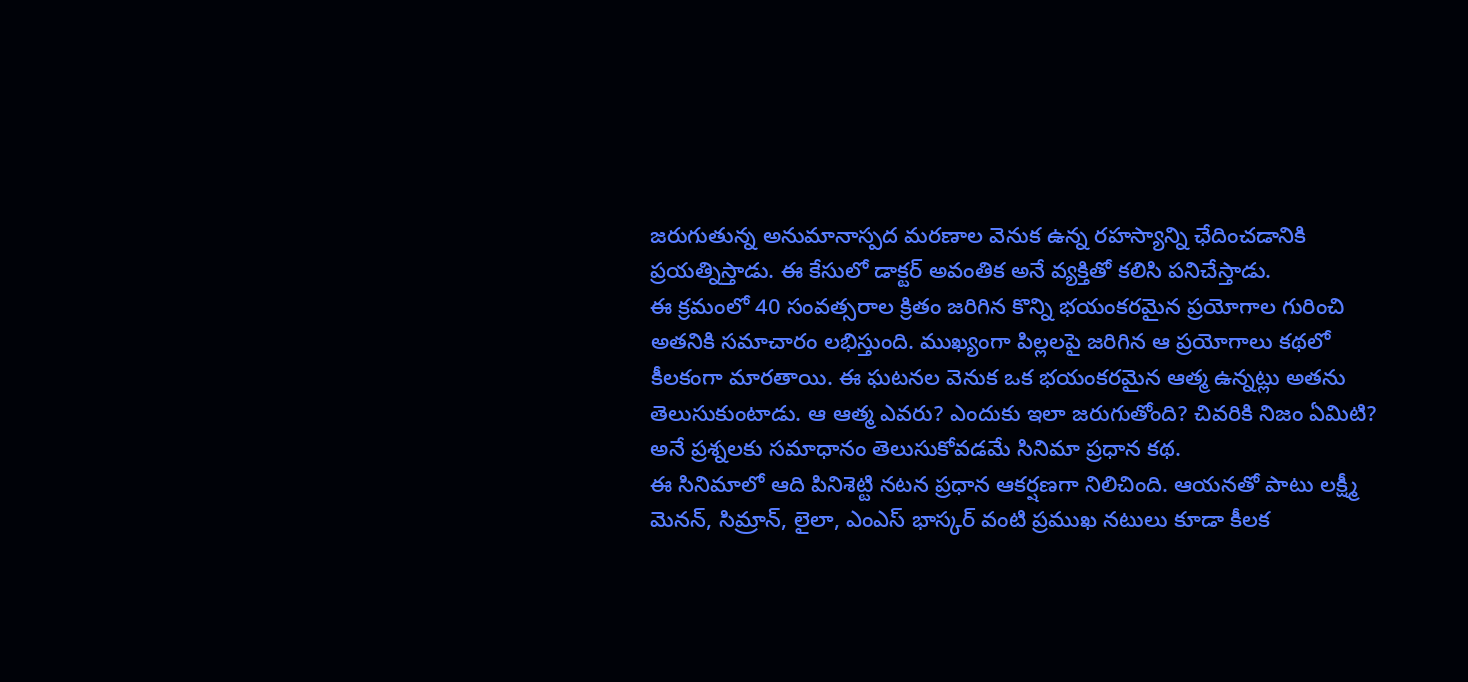జరుగుతున్న అనుమానాస్పద మరణాల వెనుక ఉన్న రహస్యాన్ని ఛేదించడానికి ప్రయత్నిస్తాడు. ఈ కేసులో డాక్టర్ అవంతిక అనే వ్యక్తితో కలిసి పనిచేస్తాడు.
ఈ క్రమంలో 40 సంవత్సరాల క్రితం జరిగిన కొన్ని భయంకరమైన ప్రయోగాల గురించి అతనికి సమాచారం లభిస్తుంది. ముఖ్యంగా పిల్లలపై జరిగిన ఆ ప్రయోగాలు కథలో కీలకంగా మారతాయి. ఈ ఘటనల వెనుక ఒక భయంకరమైన ఆత్మ ఉన్నట్లు అతను తెలుసుకుంటాడు. ఆ ఆత్మ ఎవరు? ఎందుకు ఇలా జరుగుతోంది? చివరికి నిజం ఏమిటి? అనే ప్రశ్నలకు సమాధానం తెలుసుకోవడమే సినిమా ప్రధాన కథ.
ఈ సినిమాలో ఆది పినిశెట్టి నటన ప్రధాన ఆకర్షణగా నిలిచింది. ఆయనతో పాటు లక్ష్మీ మెనన్, సిమ్రాన్, లైలా, ఎంఎస్ భాస్కర్ వంటి ప్రముఖ నటులు కూడా కీలక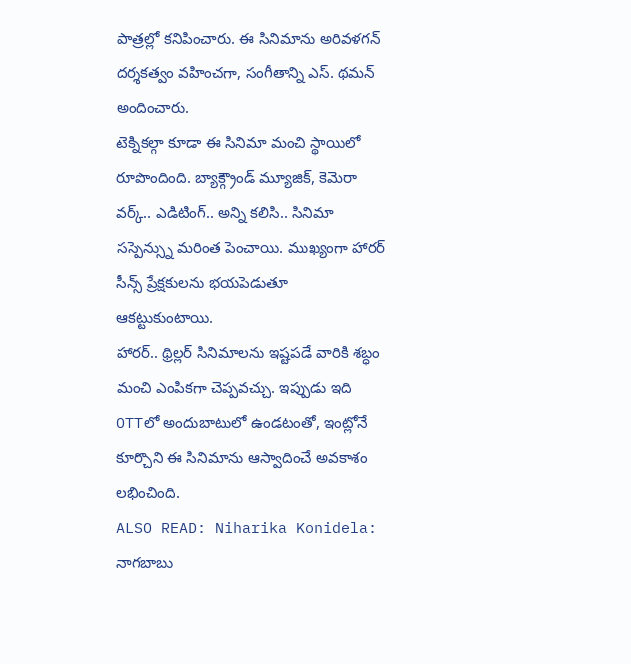పాత్రల్లో కనిపించారు. ఈ సినిమాను అరివళగన్ దర్శకత్వం వహించగా, సంగీతాన్ని ఎస్. థమన్ అందించారు.
టెక్నికల్గా కూడా ఈ సినిమా మంచి స్థాయిలో రూపొందింది. బ్యాక్గ్రౌండ్ మ్యూజిక్, కెమెరా వర్క్.. ఎడిటింగ్.. అన్ని కలిసి.. సినిమా సస్పెన్స్ను మరింత పెంచాయి. ముఖ్యంగా హారర్ సీన్స్ ప్రేక్షకులను భయపెడుతూ ఆకట్టుకుంటాయి.
హారర్.. థ్రిల్లర్ సినిమాలను ఇష్టపడే వారికి శబ్ధం మంచి ఎంపికగా చెప్పవచ్చు. ఇప్పుడు ఇది OTTలో అందుబాటులో ఉండటంతో, ఇంట్లోనే కూర్చొని ఈ సినిమాను ఆస్వాదించే అవకాశం లభించింది.
ALSO READ: Niharika Konidela: నాగబాబు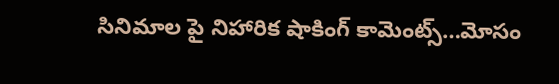సినిమాల పై నిహారిక షాకింగ్ కామెంట్స్…మోసం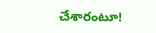చేశారంటూ!